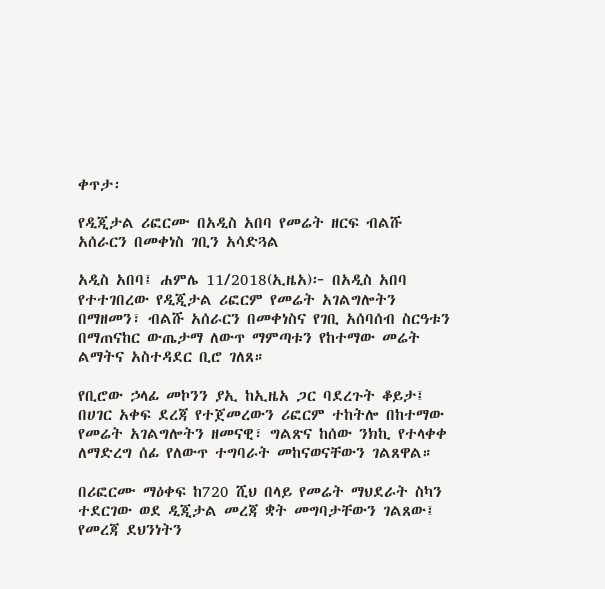ቀጥታ፡

የዲጂታል ሪፎርሙ በአዲስ አበባ የመሬት ዘርፍ ብልሹ አሰራርን በመቀነስ ገቢን አሳድጓል

አዲስ አበባ፤ ሐምሌ 11/2018(ኢዜአ)፦ በአዲስ አበባ የተተገበረው የዲጂታል ሪፎርም የመሬት አገልግሎትን በማዘመን፣ ብልሹ አሰራርን በመቀነስና የገቢ አሰባሰብ ስርዓቱን በማጠናከር ውጤታማ ለውጥ ማምጣቱን የከተማው መሬት ልማትና አስተዳደር ቢሮ ገለጸ።

የቢሮው ኃላፊ መኮንን ያኢ ከኢዜአ ጋር ባደረጉት ቆይታ፤ በሀገር አቀፍ ደረጃ የተጀመረውን ሪፎርም ተከትሎ በከተማው የመሬት አገልግሎትን ዘመናዊ፣ ግልጽና ከሰው ንክኪ የተላቀቀ ለማድረግ ሰፊ የለውጥ ተግባራት መከናወናቸውን ገልጸዋል።

በሪፎርሙ ማዕቀፍ ከ720 ሺህ በላይ የመሬት ማህደራት ስካን ተደርገው ወደ ዲጂታል መረጃ ቋት መግባታቸውን ገልጸው፤ የመረጃ ደህንነትን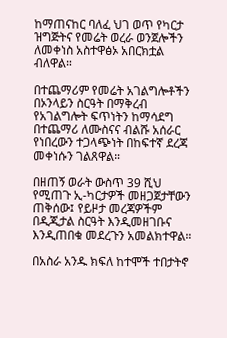ከማጠናከር ባለፈ ህገ ወጥ የካርታ ዝግጅትና የመሬት ወረራ ወንጀሎችን ለመቀነስ አስተዋፅኦ አበርክቷል ብለዋል።

በተጨማሪም የመሬት አገልግሎቶችን በኦንላይን ስርዓት በማቅረብ የአገልግሎት ፍጥነትን ከማሳደግ በተጨማሪ ለሙስናና ብልሹ አሰራር የነበረውን ተጋላጭነት በከፍተኛ ደረጃ መቀነሱን ገልጸዋል።

በዘጠኝ ወራት ውስጥ 39 ሺህ የሚጠጉ ኢ-ካርታዎች መዘጋጀታቸውን ጠቅሰው፤ የይዞታ መረጃዎችም በዲጂታል ስርዓት እንዲመዘገቡና እንዲጠበቁ መደረጉን አመልክተዋል።

በአስራ አንዱ ክፍለ ከተሞች ተበታትኖ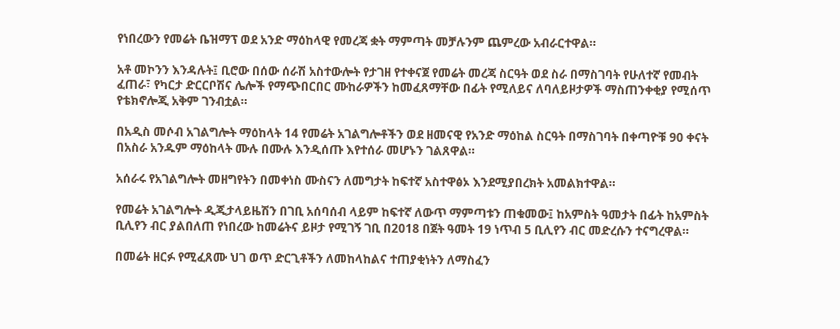የነበረውን የመሬት ቤዝማፕ ወደ አንድ ማዕከላዊ የመረጃ ቋት ማምጣት መቻሉንም ጨምረው አብራርተዋል።

አቶ መኮንን እንዳሉት፤ ቢሮው በሰው ሰራሽ አስተውሎት የታገዘ የተቀናጀ የመሬት መረጃ ስርዓት ወደ ስራ በማስገባት የሁለተኛ የመብት ፈጠራ፣ የካርታ ድርርቦሽና ሌሎች የማጭበርበር ሙከራዎችን ከመፈጸማቸው በፊት የሚለይና ለባለይዞታዎች ማስጠንቀቂያ የሚሰጥ የቴክኖሎጂ አቅም ገንብቷል።

በአዲስ መሶብ አገልግሎት ማዕከላት 14 የመሬት አገልግሎቶችን ወደ ዘመናዊ የአንድ ማዕከል ስርዓት በማስገባት በቀጣዮቹ 90 ቀናት በአስራ አንዱም ማዕከላት ሙሉ በሙሉ እንዲሰጡ እየተሰራ መሆኑን ገልጸዋል።

አሰራሩ የአገልግሎት መዘግየትን በመቀነስ ሙስናን ለመግታት ከፍተኛ አስተዋፅኦ እንደሚያበረክት አመልክተዋል።

የመሬት አገልግሎት ዲጂታላይዜሽን በገቢ አሰባሰብ ላይም ከፍተኛ ለውጥ ማምጣቱን ጠቁመው፤ ከአምስት ዓመታት በፊት ከአምስት ቢሊየን ብር ያልበለጠ የነበረው ከመሬትና ይዞታ የሚገኝ ገቢ በ2018 በጀት ዓመት 19 ነጥብ 5 ቢሊየን ብር መድረሱን ተናግረዋል።

በመሬት ዘርፉ የሚፈጸሙ ህገ ወጥ ድርጊቶችን ለመከላከልና ተጠያቂነትን ለማስፈን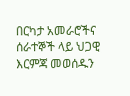በርካታ አመራሮችና ሰራተኞች ላይ ህጋዊ እርምጃ መወሰዱን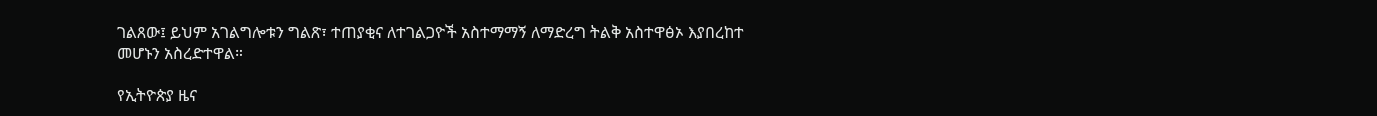ገልጸው፤ ይህም አገልግሎቱን ግልጽ፣ ተጠያቂና ለተገልጋዮች አስተማማኝ ለማድረግ ትልቅ አስተዋፅኦ እያበረከተ መሆኑን አስረድተዋል።

የኢትዮጵያ ዜና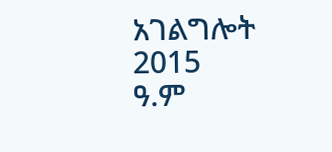አገልግሎት
2015
ዓ.ም